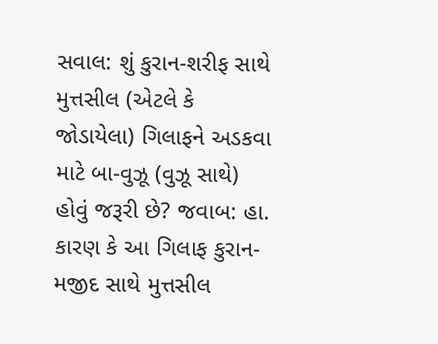સવાલ: શું કુરાન-શરીફ સાથે મુત્તસીલ (એટલે કે જોડાયેલા) ગિલાફને અડકવા માટે બા-વુઝૂ (વુઝૂ સાથે) હોવું જરૂરી છે? જવાબ: હા. કારણ કે આ ગિલાફ કુરાન-મજીદ સાથે મુત્તસીલ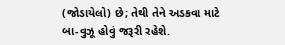(જોડાયેલો) છે; તેથી તેને અડકવા માટે બા-વુઝૂ હોવું જરૂરી રહેશે.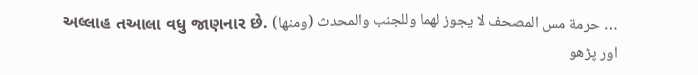અલ્લાહ તઆલા વધુ જાણનાર છે. (ومنها) حرمة مس المصحف لا يجوز لهما وللجنب والمحدث …
اور پڑھو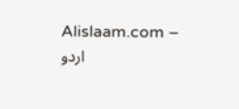Alislaam.com – اردو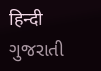हिन्दी ગુજરાતી